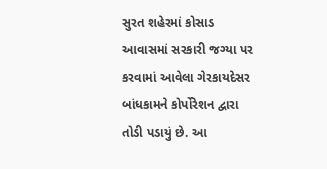સુરત શહેરમાં કોસાડ આવાસમાં સરકારી જગ્યા પર કરવામાં આવેલા ગેરકાયદેસર બાંધકામને કોર્પોરેશન દ્વારા તોડી પડાયું છે. આ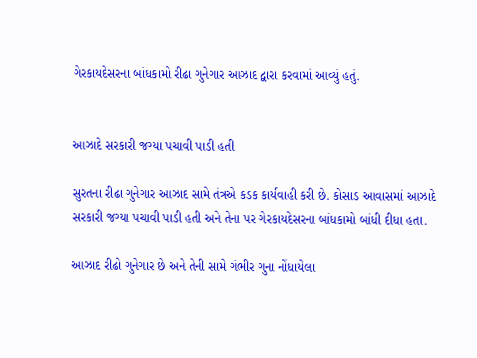ગેરકાયદેસરના બાંધકામો રીઢા ગુનેગાર આઝાદ દ્વારા કરવામાં આવ્યું હતું.


આઝાદે સરકારી જગ્યા પચાવી પાડી હતી

સુરતના રીઢા ગુનેગાર આઝાદ સામે તંત્રએ કડક કાર્યવાહી કરી છે. કોસાડ આવાસમાં આઝાદે સરકારી જગ્યા પચાવી પાડી હતી અને તેના પર ગેરકાયદેસરના બાંધકામો બાંધી દીધા હતા.

આઝાદ રીઢો ગુનેગાર છે અને તેની સામે ગંભીર ગુના નોંધાયેલા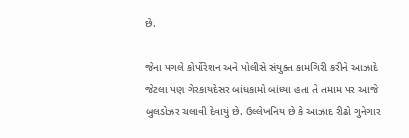છે.

જેના પગલે કોર્પોરેશન અને પોલીસે સંયુક્ત કામગિરી કરીને આઝાદે જેટલા પણ ગેરકાયદેસર બાંધકામો બાંધ્યા હતા તે તમામ પર આજે બુલડોઝર ચલાવી દેવાયું છે. ઉલ્લેખનિય છે કે આઝાદ રીઢો ગુનેગાર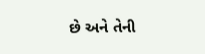છે અને તેની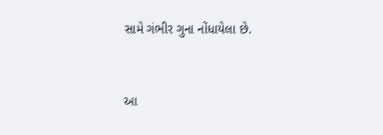સામે ગંભીર ગુના નોંધાયેલા છે.


આ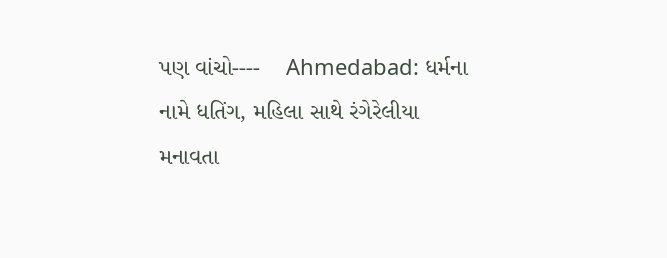પણ વાંચો----    Ahmedabad: ધર્મના નામે ધતિંગ, મહિલા સાથે રંગેરેલીયા મનાવતા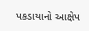પકડાયાનો આક્ષેપ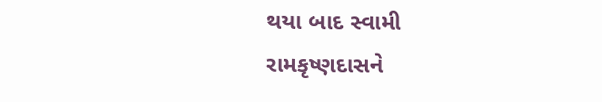થયા બાદ સ્વામી રામકૃષ્ણદાસને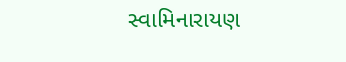સ્વામિનારાયણ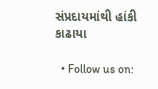સંપ્રદાયમાંથી હાંકી કાઢાયા

  • Follow us on: